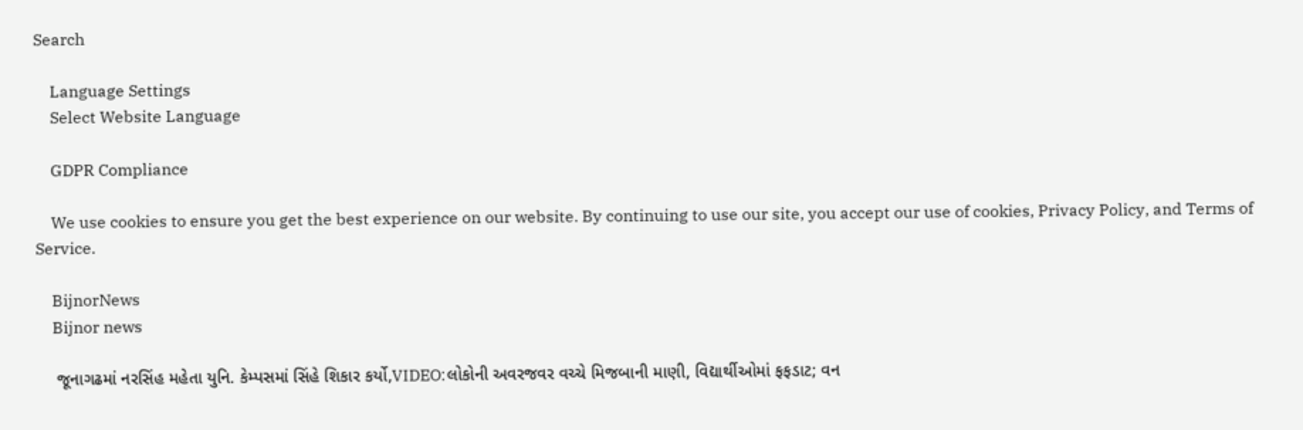Search

    Language Settings
    Select Website Language

    GDPR Compliance

    We use cookies to ensure you get the best experience on our website. By continuing to use our site, you accept our use of cookies, Privacy Policy, and Terms of Service.

    BijnorNews
    Bijnor news

    જૂનાગઢમાં નરસિંહ મહેતા યુનિ. કેમ્પસમાં સિંહે શિકાર કર્યો,VIDEO:લોકોની અવરજવર વચ્ચે મિજબાની માણી, વિદ્યાર્થીઓમાં ફફડાટ; વન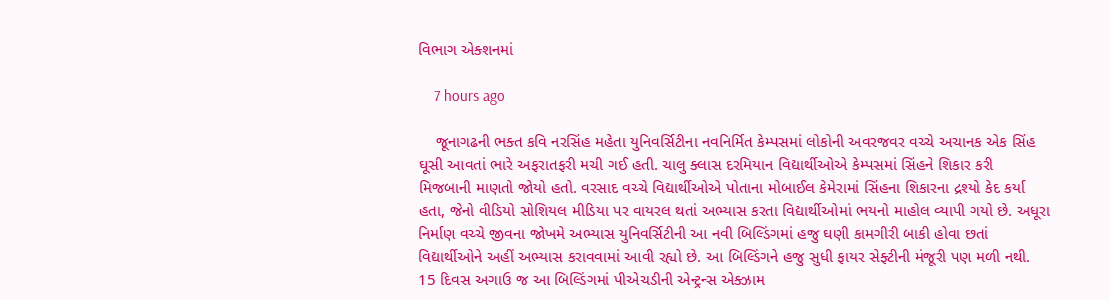વિભાગ એક્શનમાં

    7 hours ago

    જૂનાગઢની ભક્ત કવિ નરસિંહ મહેતા યુનિવર્સિટીના નવનિર્મિત કેમ્પસમાં લોકોની અવરજવર વચ્ચે અચાનક એક સિંહ ઘૂસી આવતાં ભારે અફરાતફરી મચી ગઈ હતી. ચાલુ ક્લાસ દરમિયાન વિદ્યાર્થીઓએ કેમ્પસમાં સિંહને શિકાર કરી મિજબાની માણતો જોયો હતો. વરસાદ વચ્ચે વિદ્યાર્થીઓએ પોતાના મોબાઈલ કેમેરામાં સિંહના શિકારના દ્રશ્યો કેદ કર્યા હતા, જેનો વીડિયો સોશિયલ મીડિયા પર વાયરલ થતાં અભ્યાસ કરતા વિદ્યાર્થીઓમાં ભયનો માહોલ વ્યાપી ગયો છે. અધૂરા નિર્માણ વચ્ચે જીવના જોખમે અભ્યાસ યુનિવર્સિટીની આ નવી બિલ્ડિંગમાં હજુ ઘણી કામગીરી બાકી હોવા છતાં વિદ્યાર્થીઓને અહીં અભ્યાસ કરાવવામાં આવી રહ્યો છે. આ બિલ્ડિંગને હજુ સુધી ફાયર સેફ્ટીની મંજૂરી પણ મળી નથી. 15 દિવસ અગાઉ જ આ બિલ્ડિંગમાં પીએચડીની એન્ટ્રન્સ એક્ઝામ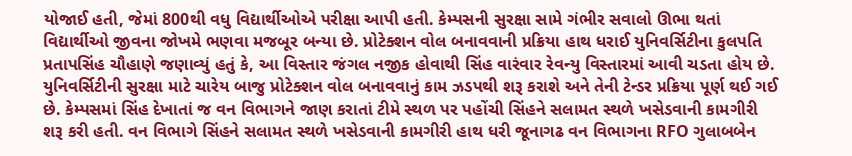યોજાઈ હતી, જેમાં 800થી વધુ વિદ્યાર્થીઓએ પરીક્ષા આપી હતી. કેમ્પસની સુરક્ષા સામે ગંભીર સવાલો ઊભા થતાં વિદ્યાર્થીઓ જીવના જોખમે ભણવા મજબૂર બન્યા છે. પ્રોટેક્શન વોલ બનાવવાની પ્રક્રિયા હાથ ધરાઈ યુનિવર્સિટીના કુલપતિ પ્રતાપસિંહ ચૌહાણે જણાવ્યું હતું કે, આ વિસ્તાર જંગલ નજીક હોવાથી સિંહ વારંવાર રેવન્યુ વિસ્તારમાં આવી ચડતા હોય છે. યુનિવર્સિટીની સુરક્ષા માટે ચારેય બાજુ પ્રોટેક્શન વોલ બનાવવાનું કામ ઝડપથી શરૂ કરાશે અને તેની ટેન્ડર પ્રક્રિયા પૂર્ણ થઈ ગઈ છે. કેમ્પસમાં સિંહ દેખાતાં જ વન વિભાગને જાણ કરાતાં ટીમે સ્થળ પર પહોંચી સિંહને સલામત સ્થળે ખસેડવાની કામગીરી શરૂ કરી હતી. વન વિભાગે સિંહને સલામત સ્થળે ખસેડવાની કામગીરી હાથ ધરી જૂનાગઢ વન વિભાગના RFO ગુલાબબેન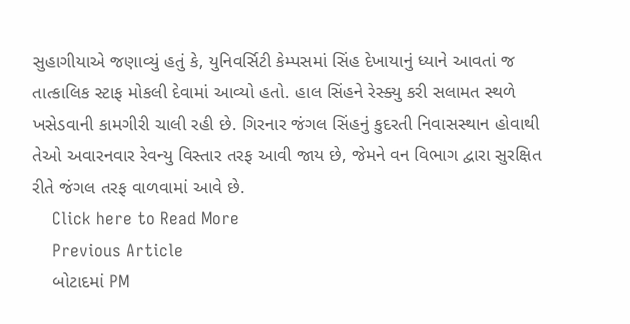સુહાગીયાએ જણાવ્યું હતું કે, યુનિવર્સિટી કેમ્પસમાં સિંહ દેખાયાનું ધ્યાને આવતાં જ તાત્કાલિક સ્ટાફ મોકલી દેવામાં આવ્યો હતો. હાલ સિંહને રેસ્ક્યુ કરી સલામત સ્થળે ખસેડવાની કામગીરી ચાલી રહી છે. ગિરનાર જંગલ સિંહનું કુદરતી નિવાસસ્થાન હોવાથી તેઓ અવારનવાર રેવન્યુ વિસ્તાર તરફ આવી જાય છે, જેમને વન વિભાગ દ્વારા સુરક્ષિત રીતે જંગલ તરફ વાળવામાં આવે છે.
    Click here to Read More
    Previous Article
    બોટાદમાં PM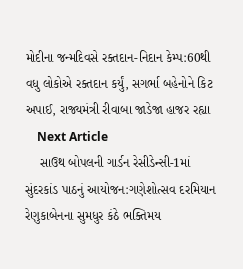મોદીના જન્મદિવસે રક્તદાન-નિદાન કેમ્પ:60થી વધુ લોકોએ રક્તદાન કર્યું, સગર્ભા બહેનોને કિટ અપાઈ, રાજ્યમંત્રી રીવાબા જાડેજા હાજર રહ્યા
    Next Article
    સાઉથ બોપલની ગાર્ડન રેસીડેન્સી-1માં સુંદરકાંડ પાઠનું આયોજન:ગણેશોત્સવ દરમિયાન રેણુકાબેનના સુમધુર કંઠે ભક્તિમય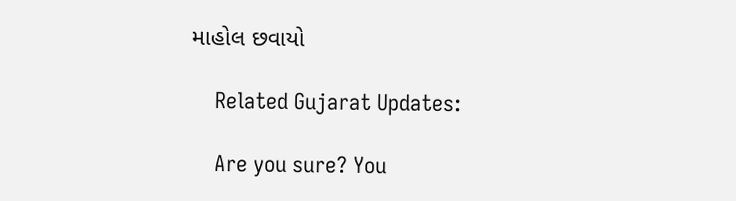માહોલ છવાયો

    Related Gujarat Updates:

    Are you sure? You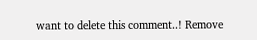want to delete this comment..! Remove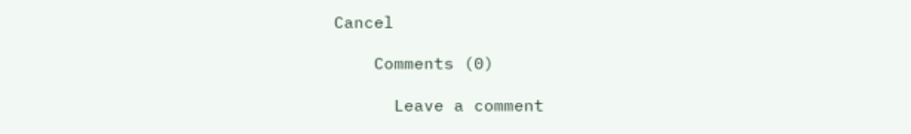Cancel

    Comments (0)

      Leave a comment